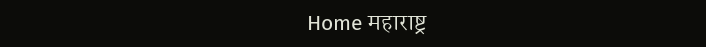Home महाराष्ट्र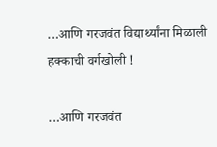…आणि गरजवंत विद्यार्थ्यांना मिळाली हक्काची वर्गखोली !

…आणि गरजवंत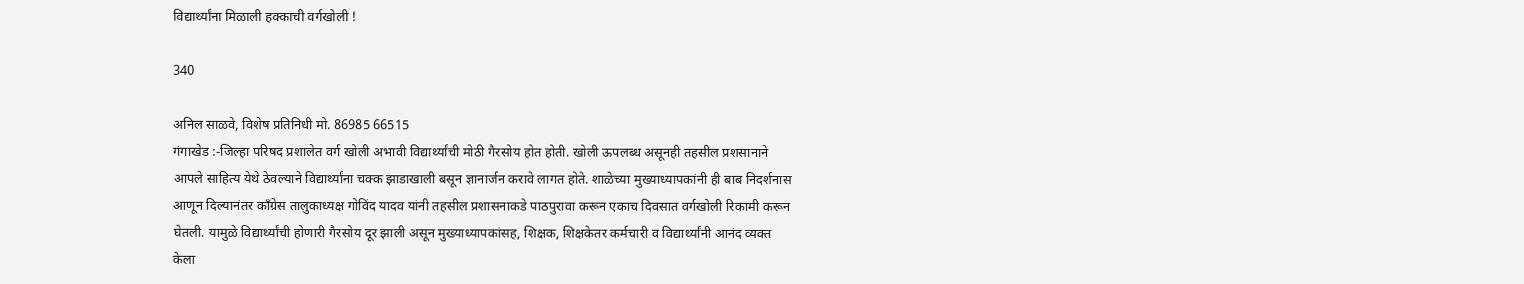विद्यार्थ्यांना मिळाली हक्काची वर्गखोली !

340

अनिल साळवे, विशेष प्रतिनिधी मो. 86985 66515
गंगाखेड :-जिल्हा परिषद प्रशालेत वर्ग खोली अभावी विद्यार्थ्यांची मोठी गैरसोय होत होती. खोली ऊपलब्ध असूनही तहसील प्रशसानाने आपले साहित्य येथे ठेवल्याने विद्यार्थ्यांना चक्क झाडाखाली बसून ज्ञानार्जन करावे लागत होते. शाळेच्या मुख्याध्यापकांनी ही बाब निदर्शनास आणून दिल्यानंतर कॉंग्रेस तालुकाध्यक्ष गोविंद यादव यांनी तहसील प्रशासनाकडे पाठपुरावा करून एकाच दिवसात वर्गखोली रिकामी करून घेतली. यामुळे विद्यार्थ्यांची होणारी गैरसोय दूर झाली असून मुख्याध्यापकांसह, शिक्षक, शिक्षकेतर कर्मचारी व विद्यार्थ्यांनी आनंद व्यक्त केला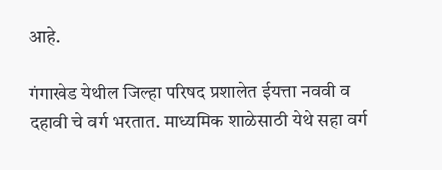आहे.

गंगाखेड येथील जिल्हा परिषद प्रशालेत ईयत्ता नववी व दहावी चे वर्ग भरतात. माध्यमिक शाळेसाठी येथे सहा वर्ग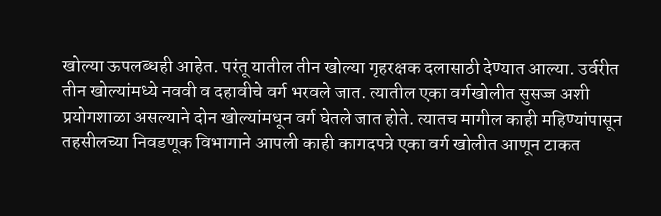खोल्या ऊपलब्धही आहेत. परंतू यातील तीन खोल्या गृहरक्षक दलासाठी देण्यात आल्या. उर्वरीत तीन खोल्यांमध्ये नववी व दहावीचे वर्ग भरवले जात. त्यातील एका वर्गखोलीत सुसज्ज अशी प्रयोगशाळा असल्याने दोन खोल्यांमधून वर्ग घेतले जात होते. त्यातच मागील काही महिण्यांपासून तहसीलच्या निवडणूक विभागाने आपली काही कागदपत्रे एका वर्ग खोलीत आणून टाकत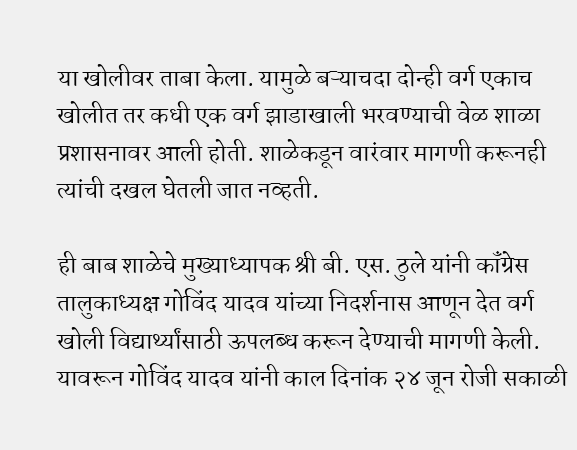या खोलीवर ताबा केला. यामुळे बऱ्याचदा दोन्ही वर्ग एकाच खोलीत तर कधी एक वर्ग झाडाखाली भरवण्याची वेळ शाळा प्रशासनावर आली होती. शाळेकडून वारंवार मागणी करूनही त्यांची दखल घेतली जात नव्हती.

ही बाब शाळेचे मुख्याध्यापक श्री बी. एस. ठुले यांनी कॉंग्रेस तालुकाध्यक्ष गोविंद यादव यांच्या निदर्शनास आणून देत वर्ग खोली विद्यार्थ्यांसाठी ऊपलब्ध करून देण्याची मागणी केली. यावरून गोविंद यादव यांनी काल दिनांक २४ जून रोजी सकाळी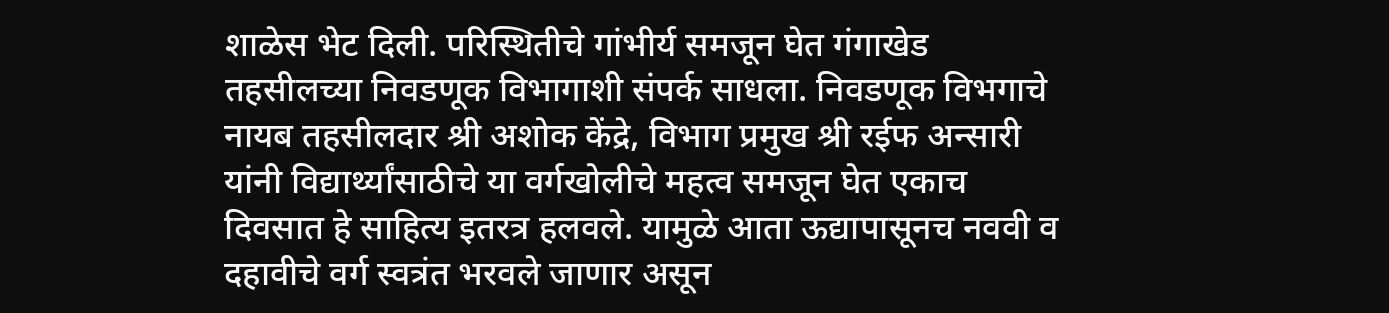शाळेस भेट दिली. परिस्थितीचे गांभीर्य समजून घेत गंगाखेड तहसीलच्या निवडणूक विभागाशी संपर्क साधला. निवडणूक विभगाचे नायब तहसीलदार श्री अशोक केंद्रे, विभाग प्रमुख श्री रईफ अन्सारी यांनी विद्यार्थ्यांसाठीचे या वर्गखोलीचे महत्व समजून घेत एकाच दिवसात हे साहित्य इतरत्र हलवले. यामुळे आता ऊद्यापासूनच नववी व दहावीचे वर्ग स्वत्रंत भरवले जाणार असून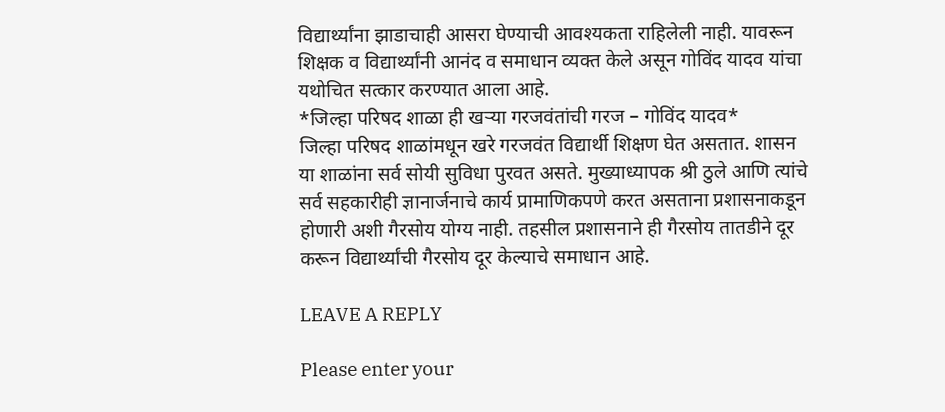विद्यार्थ्यांना झाडाचाही आसरा घेण्याची आवश्यकता राहिलेली नाही. यावरून शिक्षक व विद्यार्थ्यांनी आनंद व समाधान व्यक्त केले असून गोविंद यादव यांचा यथोचित सत्कार करण्यात आला आहे.
*जिल्हा परिषद शाळा ही खऱ्या गरजवंतांची गरज – गोविंद यादव*
जिल्हा परिषद शाळांमधून खरे गरजवंत विद्यार्थी शिक्षण घेत असतात. शासन या शाळांना सर्व सोयी सुविधा पुरवत असते. मुख्याध्यापक श्री ठुले आणि त्यांचे सर्व सहकारीही ज्ञानार्जनाचे कार्य प्रामाणिकपणे करत असताना प्रशासनाकडून होणारी अशी गैरसोय योग्य नाही. तहसील प्रशासनाने ही गैरसोय तातडीने दूर करून विद्यार्थ्यांची गैरसोय दूर केल्याचे समाधान आहे.

LEAVE A REPLY

Please enter your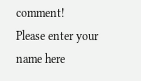comment!
Please enter your name here